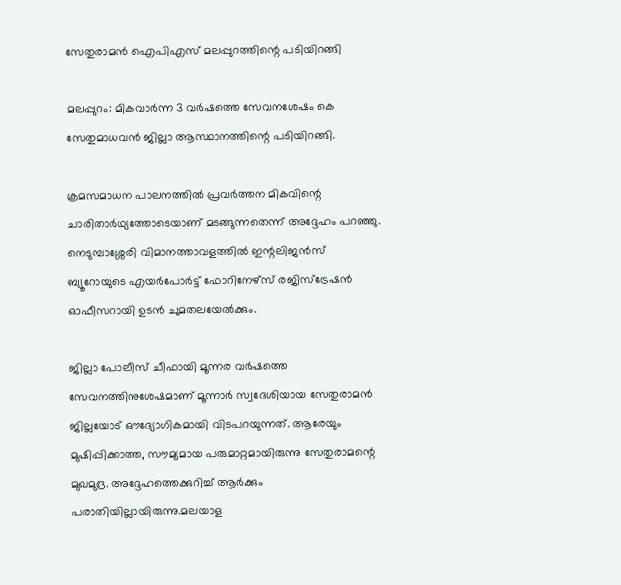സേതുരാമന്‍ ഐപിഎസ് മലപ്പുറത്തിന്റെ പടിയിറങ്ങി

മലപ്പുറം: മികവാര്‍ന്ന 3 വര്‍ഷത്തെ സേവനശേഷം കെ സേതുമാധവന്‍ ജില്ലാ ആസ്ഥാനത്തിന്റെ പടിയിറങ്ങി.

ക്രമസമാധന പാലനത്തില്‍ പ്രവര്‍ത്തന മികവിന്റെ ചാരിതാര്‍ഥ്യത്തോടെയാണ് മടങ്ങുന്നതെന്ന് അദ്ദേഹം പറഞ്ഞു.
നെടുമ്പാശ്ശേരി വിമാനത്താവളത്തില്‍ ഇന്റലിജന്‍സ് ബ്യൂറോയുടെ എയര്‍പോര്‍ട്ട് ഫോറിനേഴ്‌സ് രജിസ്‌ട്രേഷന്‍ ഓഫീസറായി ഉടന്‍ ചുമതലയേല്‍ക്കും.

ജില്ലാ പോലീസ് ചീഫായി മൂന്നര വര്‍ഷത്തെ സേവനത്തിനുശേഷമാണ് മൂന്നാര്‍ സ്വദേശിയായ സേതുരാമന്‍ ജില്ലയോട് ഔദ്യോഗികമായി വിടപറയുന്നത്. ആരേയും മുഷിപ്പിക്കാത്ത, സൗമ്യമായ പരുമാറ്റമായിരുന്നു സേതുരാമന്റെ മുഖമുദ്ര. അദ്ദേഹത്തെക്കുറിച്ച് ആര്‍ക്കും പരാതിയില്ലായിരുന്നു.മലയാള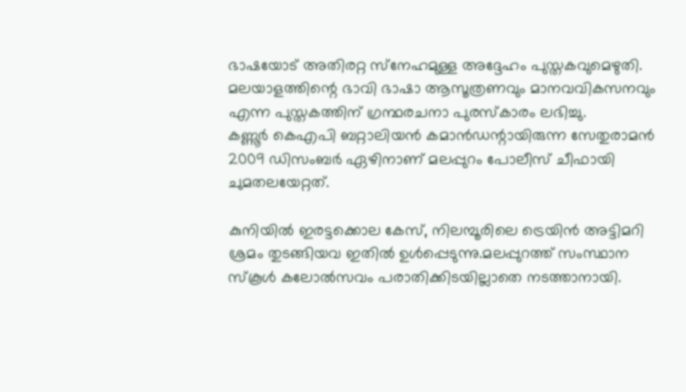ഭാഷയോട് അതിരറ്റ സ്‌നേഹമുള്ള അദ്ദേഹം പുസ്തകവുമെഴുതി. മലയാളത്തിന്റെ ഭാവി ഭാഷാ ആസൂത്രണവും മാനവവികസനവും എന്ന പുസ്തകത്തിന് ഗ്രന്ഥരചനാ പുരസ്‌കാരം ലഭിച്ചു.
കണ്ണൂര്‍ കെഎപി ബറ്റാലിയന്‍ കമാന്‍ഡന്റായിരുന്ന സേതുരാമന്‍ 2009 ഡിസംബര്‍ ഏഴിനാണ് മലപ്പുറം പോലീസ് ചീഫായി ചുമതലയേറ്റത്.

കുനിയില്‍ ഇരട്ടക്കൊല കേസ്, നിലമ്പൂരിലെ ട്രെയിന്‍ അട്ടിമറി ശ്രമം തുടങ്ങിയവ ഇതില്‍ ഉള്‍പ്പെടുന്നു.മലപ്പുറത്ത് സംസ്ഥാന സ്‌കൂള്‍ കലോല്‍സവം പരാതിക്കിടയില്ലാതെ നടത്താനായി.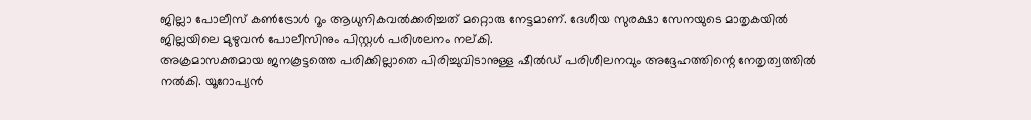ജില്ലാ പോലീസ് കണ്‍ട്രോള്‍ റൂം ആധുനികവല്‍ക്കരിച്ചത് മറ്റൊരു നേട്ടമാണ്. ദേശീയ സുരക്ഷാ സേനയുടെ മാതൃകയില്‍ ജില്ലയിലെ മുഴുവന്‍ പോലീസിനും പിസ്റ്റള്‍ പരിശലനം നല്കി.
അക്രമാസക്തമായ ജനകൂട്ടത്തെ പരിക്കില്ലാതെ പിരിച്ചുവിടാനുള്ള ഷീല്‍ഡ് പരിശീലനവും അദ്ദേഹത്തിന്റെ നേതൃത്വത്തില്‍ നല്‍കി. യൂറോപ്യന്‍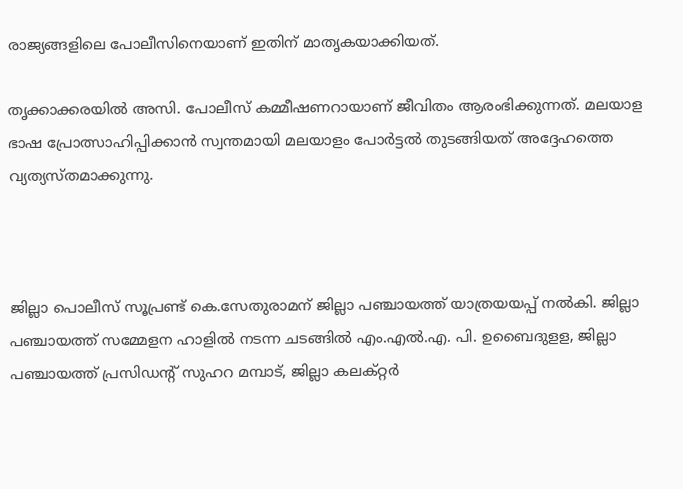രാജ്യങ്ങളിലെ പോലീസിനെയാണ് ഇതിന് മാതൃകയാക്കിയത്.

തൃക്കാക്കരയില്‍ അസി. പോലീസ് കമ്മീഷണറായാണ് ജീവിതം ആരംഭിക്കുന്നത്. മലയാള ഭാഷ പ്രോത്സാഹിപ്പിക്കാന്‍ സ്വന്തമായി മലയാളം പോര്‍ട്ടല്‍ തുടങ്ങിയത് അദ്ദേഹത്തെ വ്യത്യസ്തമാക്കുന്നു.



ജില്ലാ പൊലീസ് സൂപ്രണ്ട് കെ.സേതുരാമന് ജില്ലാ പഞ്ചായത്ത് യാത്രയയപ്പ് നല്‍കി. ജില്ലാ പഞ്ചായത്ത് സമ്മേളന ഹാളില്‍ നടന്ന ചടങ്ങില്‍ എം.എല്‍.എ. പി. ഉബൈദുളള, ജില്ലാ പഞ്ചായത്ത് പ്രസിഡന്റ് സുഹറ മമ്പാട്, ജില്ലാ കലക്റ്റര്‍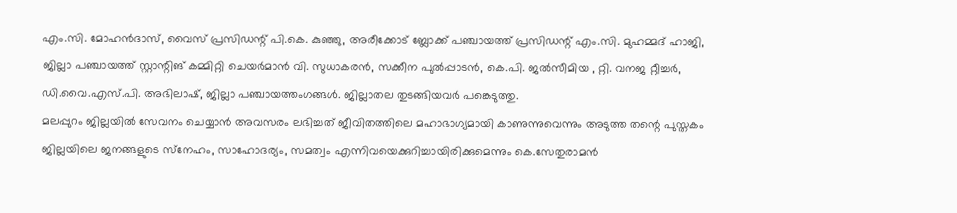എം.സി. മോഹന്‍ദാസ്, വൈസ് പ്രസിഡന്റ് പി.കെ. കുഞ്ഞു, അരീക്കോട് ബ്ലോക്ക് പഞ്ചായത്ത് പ്രസിഡന്റ് എം.സി. മുഹമ്മദ് ഹാജി, ജില്ലാ പഞ്ചായത്ത് സ്റ്റാന്റിങ് കമ്മിറ്റി ചെയര്‍മാന്‍ വി. സുധാകരന്‍, സക്കീന പുല്‍പ്പാടന്‍, കെ.പി. ജല്‍സീമിയ , റ്റി. വനജ റ്റീച്ചര്‍, ഡി.വൈ.എസ്.പി. അഭിലാഷ്, ജില്ലാ പഞ്ചായത്തംഗങ്ങള്‍. ജില്ലാതല തുടങ്ങിയവര്‍ പങ്കെടുത്തു.
മലപ്പുറം ജില്ലയില്‍ സേവനം ചെയ്യാന്‍ അവസരം ലഭിച്ചത് ജീവിതത്തിലെ മഹാഭാഗ്യമായി കാണുന്നുവെന്നും അടുത്ത തന്റെ പുസ്തകം ജില്ലയിലെ ജനങ്ങളുടെ സ്‌നേഹം, സാഹോദര്യം, സമത്വം എന്നിവയെക്കുറിച്ചായിരിക്കുമെന്നും കെ.സേതുരാമന്‍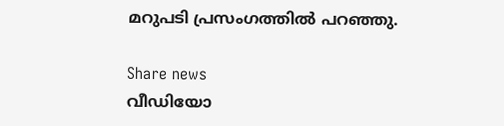മറുപടി പ്രസംഗത്തില്‍ പറഞ്ഞു.

Share news
വീഡിയോ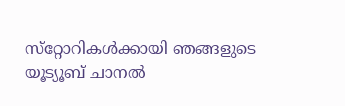സ്‌റ്റോറികള്‍ക്കായി ഞങ്ങളുടെ യൂട്യൂബ് ചാനല്‍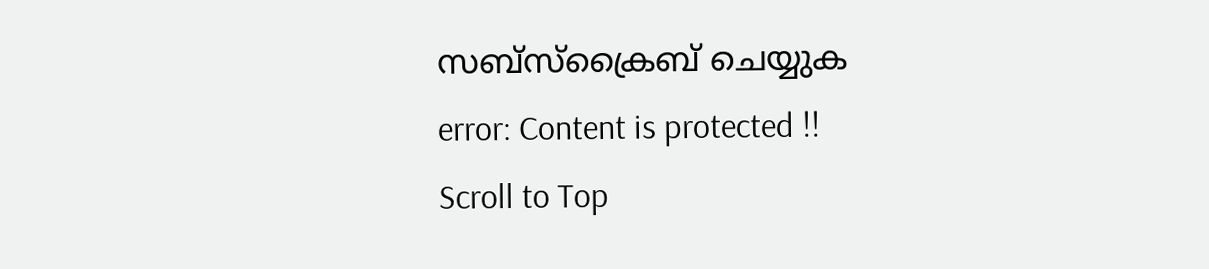സബ്‌സ്‌ക്രൈബ് ചെയ്യുക
error: Content is protected !!
Scroll to Top